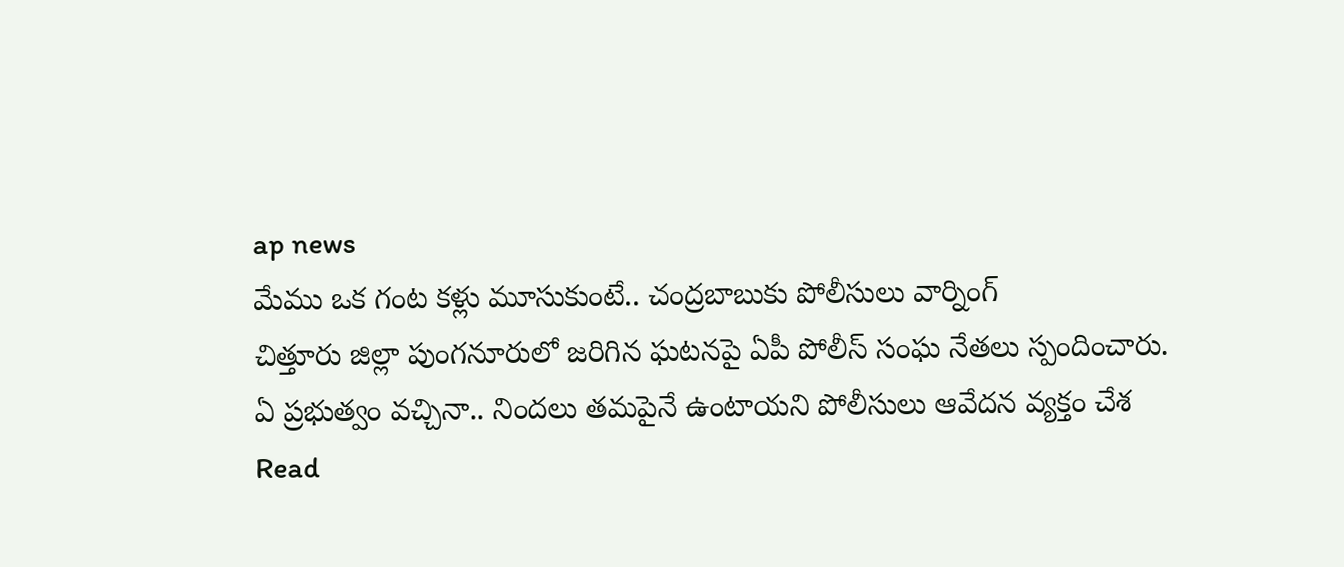ap news
మేము ఒక గంట కళ్లు మూసుకుంటే.. చంద్రబాబుకు పోలీసులు వార్నింగ్
చిత్తూరు జిల్లా పుంగనూరులో జరిగిన ఘటనపై ఏపీ పోలీస్ సంఘ నేతలు స్పందించారు. ఏ ప్రభుత్వం వచ్చినా.. నిందలు తమపైనే ఉంటాయని పోలీసులు ఆవేదన వ్యక్తం చేశ
Read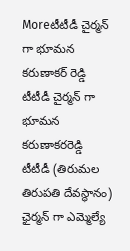Moreటీటీడీ చైర్మన్ గా భూమన కరుణాకర్ రెడ్డి
టీటీడీ చైర్మన్ గా భూమన కరుణాకరరెడ్డి టీటీడీ (తిరుమల తిరుపతి దేవస్థానం) ఛైర్మన్ గా ఎమ్మెల్యే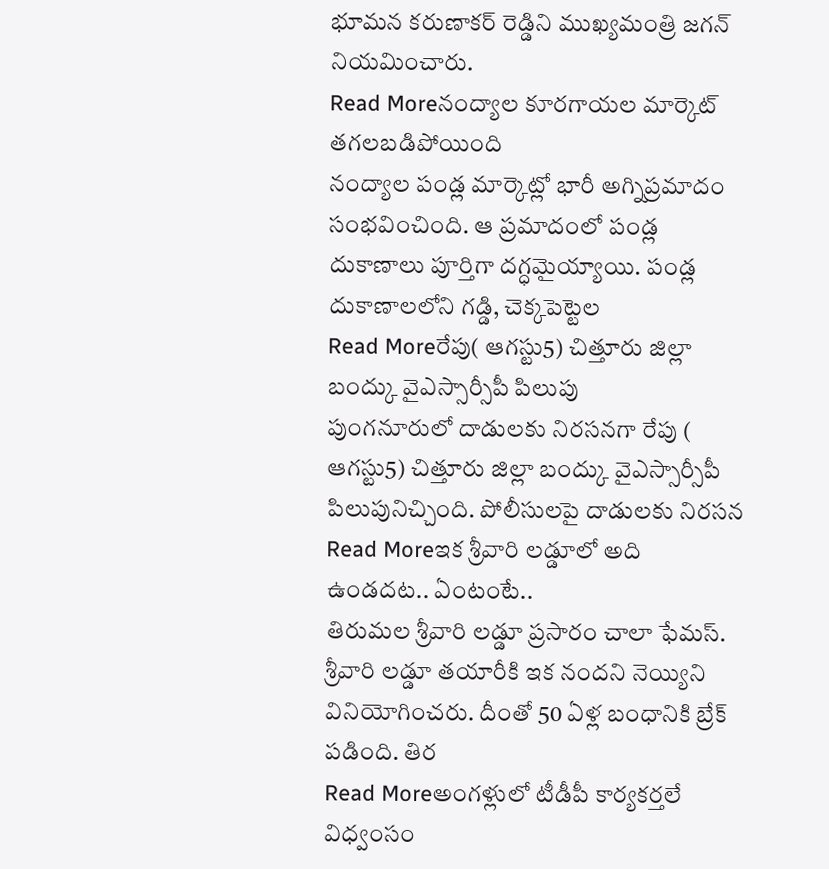భూమన కరుణాకర్ రెడ్డిని ముఖ్యమంత్రి జగన్ నియమించారు.
Read Moreనంద్యాల కూరగాయల మార్కెట్ తగలబడిపోయింది
నంద్యాల పండ్ల మార్కెట్లో భారీ అగ్నిప్రమాదం సంభవించింది. ఆ ప్రమాదంలో పండ్ల దుకాణాలు పూర్తిగా దగ్ధమైయ్యాయి. పండ్ల దుకాణాలలోని గడ్డి, చెక్కపెట్టెల
Read Moreరేపు( ఆగస్టు5) చిత్తూరు జిల్లా బంద్కు వైఎస్సార్సీపీ పిలుపు
పుంగనూరులో దాడులకు నిరసనగా రేపు ( ఆగస్టు5) చిత్తూరు జిల్లా బంద్కు వైఎస్సార్సీపీ పిలుపునిచ్చింది. పోలీసులపై దాడులకు నిరసన
Read Moreఇక శ్రీవారి లడ్డూలో అది ఉండదట.. ఏంటంటే..
తిరుమల శ్రీవారి లడ్డూ ప్రసారం చాలా ఫేమస్. శ్రీవారి లడ్డూ తయారీకి ఇక నందని నెయ్యిని వినియోగించరు. దీంతో 50 ఏళ్ల బంధానికి బ్రేక్ పడింది. తిర
Read Moreఅంగళ్లులో టీడీపీ కార్యకర్తలే విధ్వంసం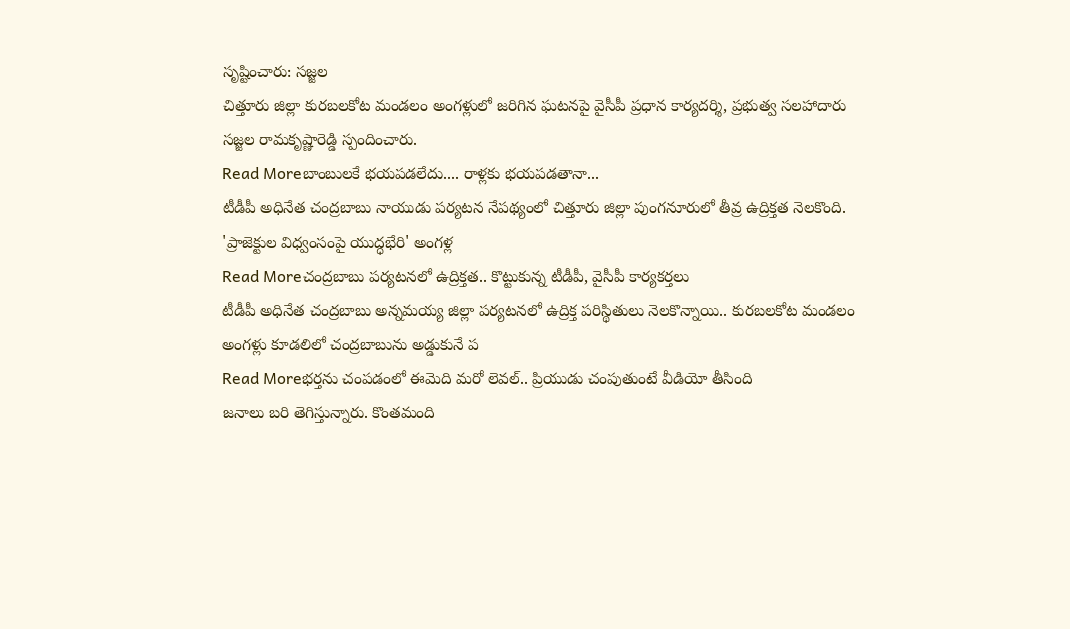సృష్టించారు: సజ్జల
చిత్తూరు జిల్లా కురబలకోట మండలం అంగళ్లులో జరిగిన ఘటనపై వైసీపీ ప్రధాన కార్యదర్శి, ప్రభుత్వ సలహాదారు సజ్జల రామకృష్ణారెడ్డి స్పందించారు.
Read Moreబాంబులకే భయపడలేదు.... రాళ్లకు భయపడతానా...
టీడీపీ అధినేత చంద్రబాబు నాయుడు పర్యటన నేపథ్యంలో చిత్తూరు జిల్లా పుంగనూరులో తీవ్ర ఉద్రిక్తత నెలకొంది. 'ప్రాజెక్టుల విధ్వంసంపై యుద్ధభేరి' అంగళ్ల
Read Moreచంద్రబాబు పర్యటనలో ఉద్రిక్తత.. కొట్టుకున్న టీడీపీ, వైసీపీ కార్యకర్తలు
టీడీపీ అధినేత చంద్రబాబు అన్నమయ్య జిల్లా పర్యటనలో ఉద్రిక్త పరిస్థితులు నెలకొన్నాయి.. కురబలకోట మండలం అంగళ్లు కూడలిలో చంద్రబాబును అడ్డుకునే ప
Read Moreభర్తను చంపడంలో ఈమెది మరో లెవల్.. ప్రియుడు చంపుతుంటే వీడియో తీసింది
జనాలు బరి తెగిస్తున్నారు. కొంతమంది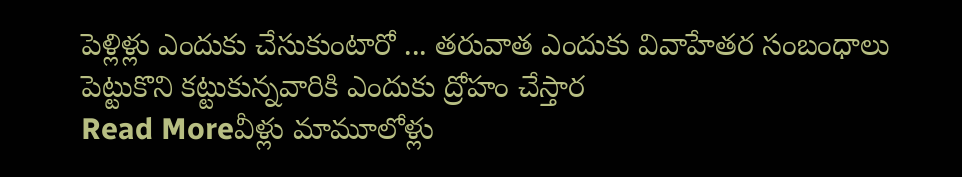పెళ్లిళ్లు ఎందుకు చేసుకుంటారో ... తరువాత ఎందుకు వివాహేతర సంబంధాలు పెట్టుకొని కట్టుకున్నవారికి ఎందుకు ద్రోహం చేస్తార
Read Moreవీళ్లు మామూలోళ్లు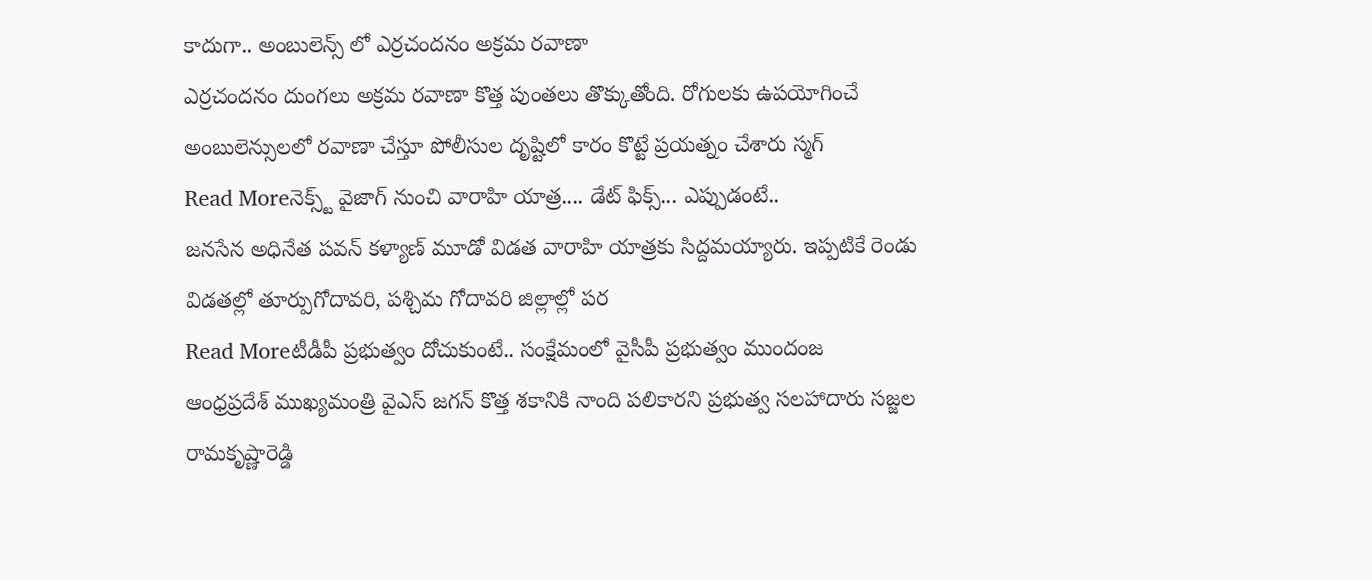కాదుగా.. అంబులెన్స్ లో ఎర్రచందనం అక్రమ రవాణా
ఎర్రచందనం దుంగలు అక్రమ రవాణా కొత్త పుంతలు తొక్కుతోంది. రోగులకు ఉపయోగించే అంబులెన్సులలో రవాణా చేస్తూ పోలీసుల దృష్టిలో కారం కొట్టే ప్రయత్నం చేశారు స్మగ్
Read Moreనెక్స్ట్ వైజాగ్ నుంచి వారాహి యాత్ర.... డేట్ ఫిక్స్... ఎప్పుడంటే..
జనసేన అధినేత పవన్ కళ్యాణ్ మూడో విడత వారాహి యాత్రకు సిద్దమయ్యారు. ఇప్పటికే రెండు విడతల్లో తూర్పుగోదావరి, పశ్చిమ గోదావరి జిల్లాల్లో పర
Read Moreటీడీపీ ప్రభుత్వం దోచుకుంటే.. సంక్షేమంలో వైసీపీ ప్రభుత్వం ముందంజ
ఆంధ్రప్రదేశ్ ముఖ్యమంత్రి వైఎస్ జగన్ కొత్త శకానికి నాంది పలికారని ప్రభుత్వ సలహాదారు సజ్జల రామకృష్ణారెడ్డి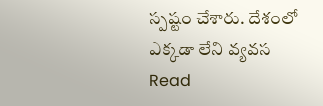స్పష్టం చేశారు. దేశంలో ఎక్కడా లేని వ్యవస
Read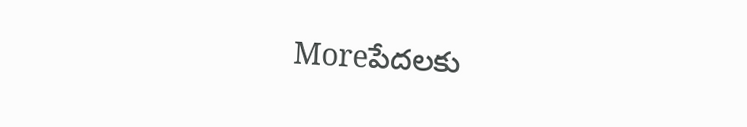Moreపేదలకు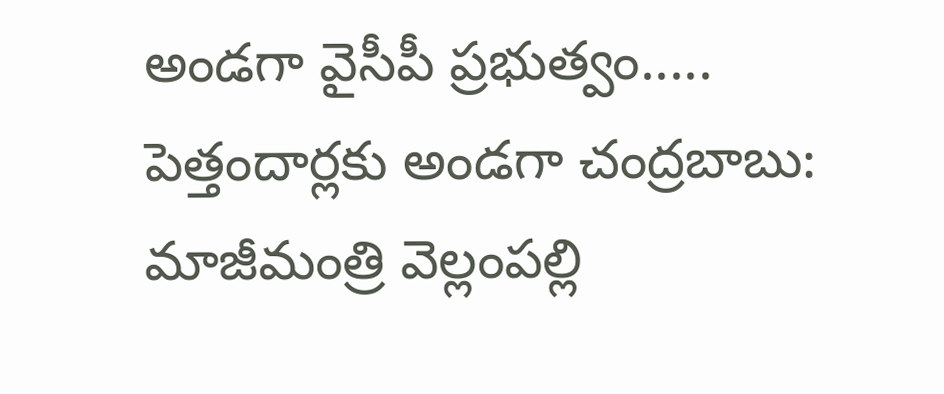అండగా వైసీపీ ప్రభుత్వం..... పెత్తందార్లకు అండగా చంద్రబాబు: మాజీమంత్రి వెల్లంపల్లి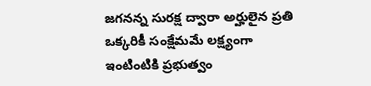జగనన్న సురక్ష ద్వారా అర్హులైన ప్రతి ఒక్కరికీ సంక్షేమమే లక్ష్యంగా ఇంటింటికి ప్రభుత్వం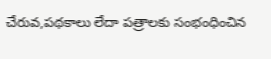చేరువ,పథకాలు లేదా పత్రాలకు సంభంధించిన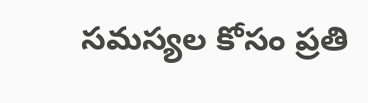సమస్యల కోసం ప్రతి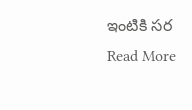ఇంటికి సర
Read More